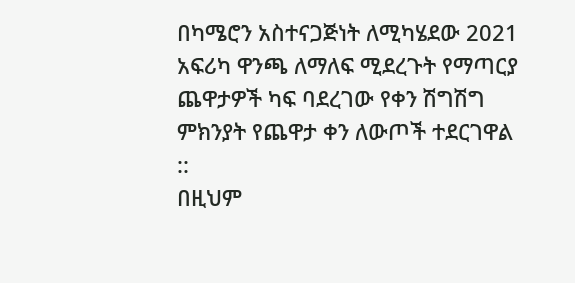በካሜሮን አስተናጋጅነት ለሚካሄደው 2021 አፍሪካ ዋንጫ ለማለፍ ሚደረጉት የማጣርያ ጨዋታዎች ካፍ ባደረገው የቀን ሽግሽግ ምክንያት የጨዋታ ቀን ለውጦች ተደርገዋል ::
በዚህም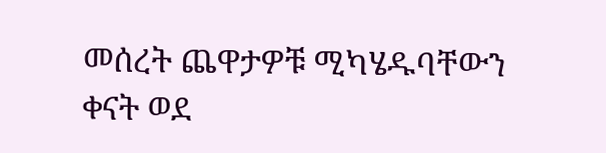መሰረት ጨዋታዎቹ ሚካሄዱባቸውን ቀናት ወደ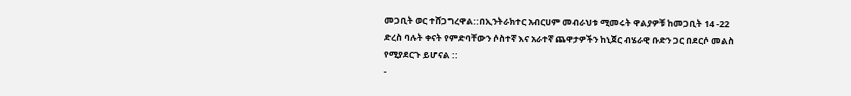መጋቢት ወር ተሸጋግረዋል::በኢንትራክተር አብርሀም መብራህቱ ሚመሩት ዋልያዎቹ ከመጋቢት 14 -22 ድረስ ባሉት ቀናት የምድባቸውን ሶስተኛ እና አራተኛ ጨዋታዎችን ከኒጀር ብሄራዊ ቡድን ጋር በደርሶ መልስ የሚያደርጉ ይሆናል ::
-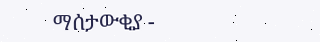ማሰታውቂያ -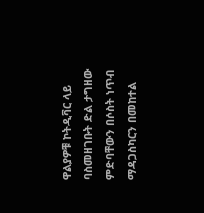ዋልያዎቹ ኮትዲቫር ላይ ባስመዘገቡት ድል ታግዘው ምድባቸውን በሶስት ነጥብ ማዳጋስካርን በመከተል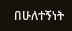በሁለተኝነት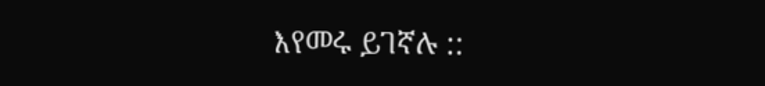እየመሩ ይገኛሉ ::